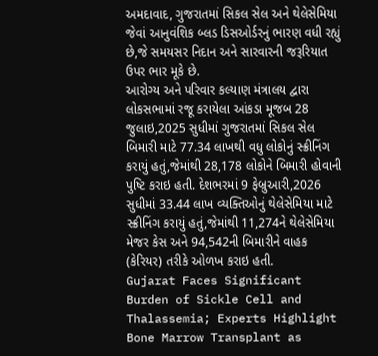અમદાવાદ, ગુજરાતમાં સિકલ સેલ અને થેલેસેમિયા જેવાં આનુવંશિક બ્લડ ડિસઓર્ડરનું ભારણ વધી રહ્યું છે,જે સમયસર નિદાન અને સારવારની જરૂરિયાત ઉપર ભાર મૂકે છે.
આરોગ્ય અને પરિવાર કલ્યાણ મંત્રાલય દ્વારા લોકસભામાં રજૂ કરાયેલા આંકડા મૂજબ 28 જુલાઇ,2025 સુધીમાં ગુજરાતમાં સિકલ સેલ બિમારી માટે 77.34 લાખથી વધુ લોકોનું સ્ક્રીનિંગ કરાયું હતું,જેમાંથી 28,178 લોકોને બિમારી હોવાની પુષ્ટિ કરાઇ હતી. દેશભરમાં 9 ફેબ્રુઆરી,2026 સુધીમાં 33.44 લાખ વ્યક્તિઓનું થેલેસેમિયા માટે સ્ક્રીનિંગ કરાયું હતું,જેમાંથી 11,274ને થેલેસેમિયા મેજર કેસ અને 94,542ની બિમારીને વાહક (કેરિયર) તરીકે ઓળખ કરાઇ હતી.
Gujarat Faces Significant Burden of Sickle Cell and Thalassemia; Experts Highlight Bone Marrow Transplant as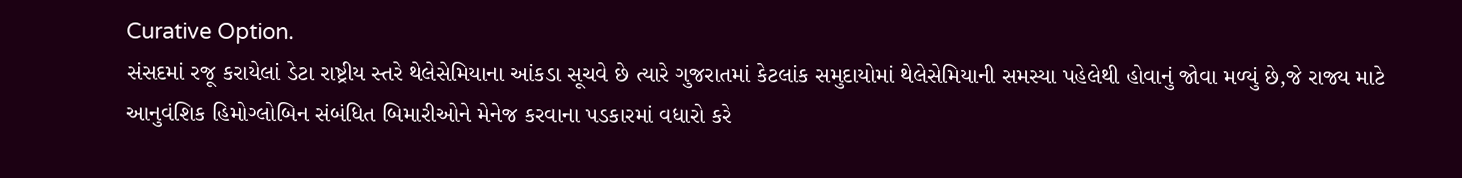Curative Option.
સંસદમાં રજૂ કરાયેલાં ડેટા રાષ્ટ્રીય સ્તરે થેલેસેમિયાના આંકડા સૂચવે છે ત્યારે ગુજરાતમાં કેટલાંક સમુદાયોમાં થેલેસેમિયાની સમસ્યા પહેલેથી હોવાનું જોવા મળ્યું છે,જે રાજ્ય માટે આનુવંશિક હિમોગ્લોબિન સંબંધિત બિમારીઓને મેનેજ કરવાના પડકારમાં વધારો કરે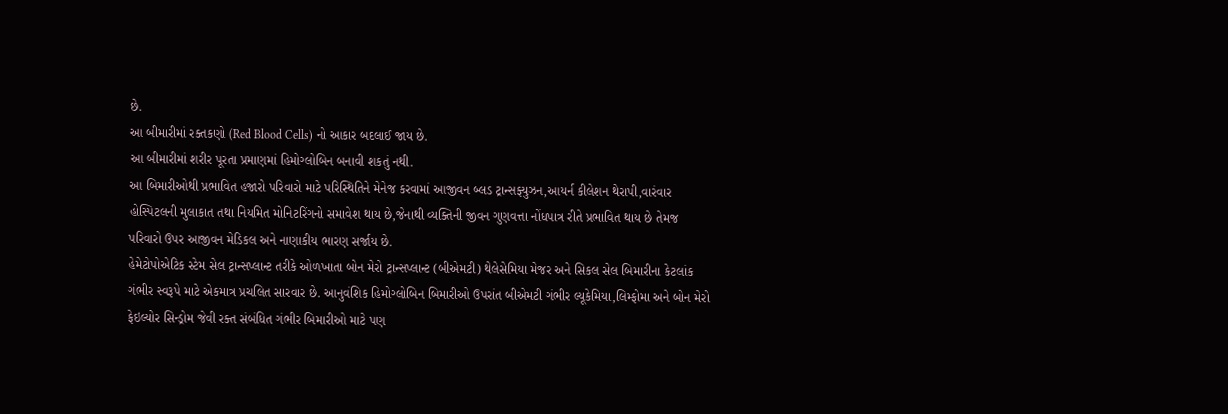છે.
આ બીમારીમાં રક્તકણો (Red Blood Cells) નો આકાર બદલાઈ જાય છે.
આ બીમારીમાં શરીર પૂરતા પ્રમાણમાં હિમોગ્લોબિન બનાવી શકતું નથી.
આ બિમારીઓથી પ્રભાવિત હજારો પરિવારો માટે પરિસ્થિતિને મેનેજ કરવામાં આજીવન બ્લડ ટ્રાન્સફ્યુઝન,આયર્ન કીલેશન થેરાપી,વારંવાર હોસ્પિટલની મુલાકાત તથા નિયમિત મોનિટરિંગનો સમાવેશ થાય છે,જેનાથી વ્યક્તિની જીવન ગુણવત્તા નોંધપાત્ર રીતે પ્રભાવિત થાય છે તેમજ પરિવારો ઉપર આજીવન મેડિકલ અને નાણાકીય ભારણ સર્જાય છે.
હેમેટોપોએટિક સ્ટેમ સેલ ટ્રાન્સપ્લાન્ટ તરીકે ઓળખાતા બોન મેરો ટ્રાન્સપ્લાન્ટ (બીએમટી) થેલેસેમિયા મેજર અને સિકલ સેલ બિમારીના કેટલાંક ગંભીર સ્વરૂપે માટે એકમાત્ર પ્રચલિત સારવાર છે. આનુવંશિક હિમોગ્લોબિન બિમારીઓ ઉપરાંત બીએમટી ગંભીર લ્યૂકેમિયા,લિમ્ફોમા અને બોન મેરો ફેઇલ્યોર સિન્ડ્રોમ જેવી રક્ત સંબંધિત ગંભીર બિમારીઓ માટે પણ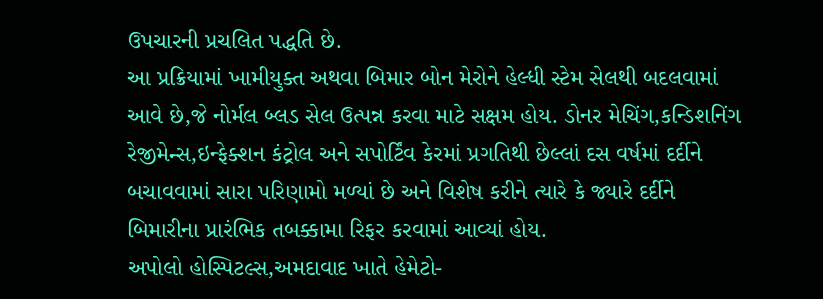ઉપચારની પ્રચલિત પદ્ધતિ છે.
આ પ્રક્રિયામાં ખામીયુક્ત અથવા બિમાર બોન મેરોને હેલ્ધી સ્ટેમ સેલથી બદલવામાં આવે છે,જે નોર્મલ બ્લડ સેલ ઉત્પન્ન કરવા માટે સક્ષમ હોય. ડોનર મેચિંગ,કન્ડિશનિંગ રેજીમેન્સ,ઇન્ફેક્શન કંટ્રોલ અને સપોર્ટિંવ કેરમાં પ્રગતિથી છેલ્લાં દસ વર્ષમાં દર્દીને બચાવવામાં સારા પરિણામો મળ્યાં છે અને વિશેષ કરીને ત્યારે કે જ્યારે દર્દીને બિમારીના પ્રારંભિક તબક્કામા રિફર કરવામાં આવ્યાં હોય.
અપોલો હોસ્પિટલ્સ,અમદાવાદ ખાતે હેમેટો-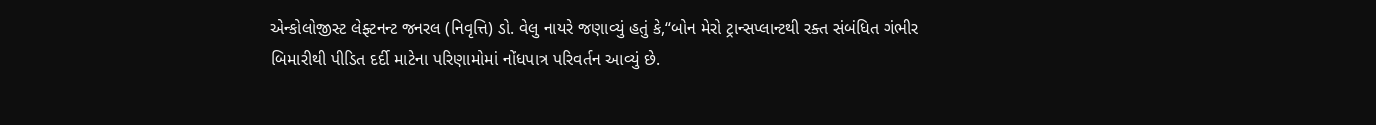એન્કોલોજીસ્ટ લેફ્ટનન્ટ જનરલ (નિવૃત્તિ) ડો. વેલુ નાયરે જણાવ્યું હતું કે,“બોન મેરો ટ્રાન્સપ્લાન્ટથી રક્ત સંબંધિત ગંભીર બિમારીથી પીડિત દર્દી માટેના પરિણામોમાં નોંધપાત્ર પરિવર્તન આવ્યું છે.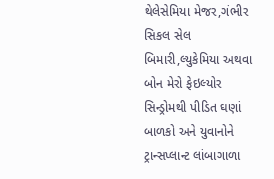થેલેસેમિયા મેજર,ગંભીર સિકલ સેલ બિમારી,લ્યુકેમિયા અથવા બોન મેરો ફેઇલ્યોર સિન્ડ્રોમથી પીડિત ઘણાં બાળકો અને યુવાનોને ટ્રાન્સપ્લાન્ટ લાંબાગાળા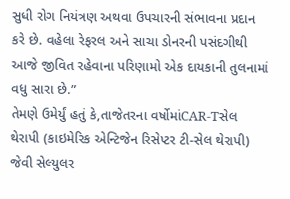સુધી રોગ નિયંત્રણ અથવા ઉપચારની સંભાવના પ્રદાન કરે છે. વહેલા રેફરલ અને સાચા ડોનરની પસંદગીથી આજે જીવિત રહેવાના પરિણામો એક દાયકાની તુલનામાં વધુ સારા છે.”
તેમણે ઉમેર્યું હતું કે,તાજેતરના વર્ષોમાંCAR-Tસેલ થેરાપી (કાઇમેરિક એન્ટિજેન રિસેપ્ટર ટી-સેલ થેરાપી) જેવી સેલ્યુલર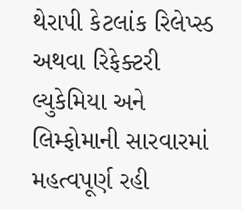થેરાપી કેટલાંક રિલેપ્સ્ડ અથવા રિફેક્ટરી લ્યુકેમિયા અને લિમ્ફોમાની સારવારમાં મહત્વપૂર્ણ રહી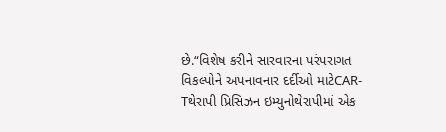છે.“વિશેષ કરીને સારવારના પરંપરાગત વિકલ્પોને અપનાવનાર દર્દીઓ માટેCAR-Tથેરાપી પ્રિસિઝન ઇમ્યુનોથેરાપીમાં એક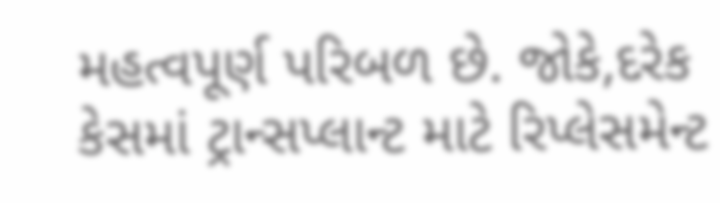મહત્વપૂર્ણ પરિબળ છે. જોકે,દરેક કેસમાં ટ્રાન્સપ્લાન્ટ માટે રિપ્લેસમેન્ટ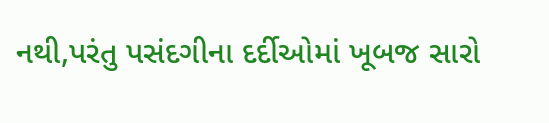નથી,પરંતુ પસંદગીના દર્દીઓમાં ખૂબજ સારો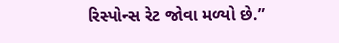રિસ્પોન્સ રેટ જોવા મળ્યો છે.”